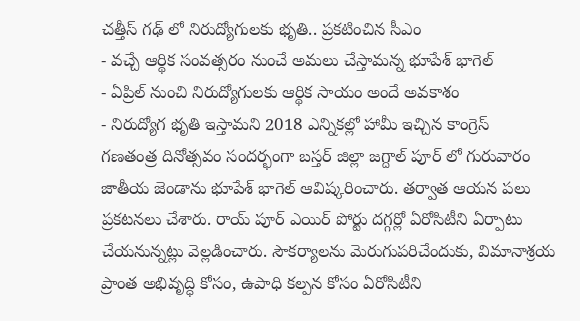చత్తీస్ గఢ్ లో నిరుద్యోగులకు భృతి.. ప్రకటించిన సీఎం
- వచ్చే ఆర్థిక సంవత్సరం నుంచే అమలు చేస్తామన్న భూపేశ్ భాగెల్
- ఏప్రిల్ నుంచి నిరుద్యోగులకు ఆర్థిక సాయం అందే అవకాశం
- నిరుద్యోగ భృతి ఇస్తామని 2018 ఎన్నికల్లో హామీ ఇచ్చిన కాంగ్రెస్
గణతంత్ర దినోత్సవం సందర్భంగా బస్తర్ జిల్లా జగ్దాల్ పూర్ లో గురువారం జాతీయ జెండాను భూపేశ్ భాగెల్ ఆవిష్కరించారు. తర్వాత ఆయన పలు ప్రకటనలు చేశారు. రాయ్ పూర్ ఎయిర్ పోర్టు దగ్గర్లో ఏరోసిటీని ఏర్పాటు చేయనున్నట్లు వెల్లడించారు. సౌకర్యాలను మెరుగుపరిచేందుకు, విమానాశ్రయ ప్రాంత అభివృద్ధి కోసం, ఉపాధి కల్పన కోసం ఏరోసిటీని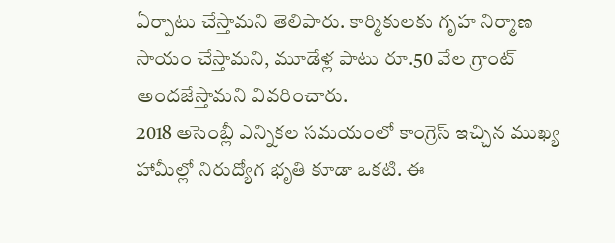ఏర్పాటు చేస్తామని తెలిపారు. కార్మికులకు గృహ నిర్మాణ సాయం చేస్తామని, మూడేళ్ల పాటు రూ.50 వేల గ్రాంట్ అందజేస్తామని వివరించారు.
2018 అసెంబ్లీ ఎన్నికల సమయంలో కాంగ్రెస్ ఇచ్చిన ముఖ్య హామీల్లో నిరుద్యోగ భృతి కూడా ఒకటి. ఈ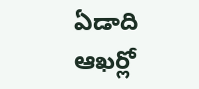ఏడాది ఆఖర్లో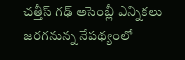చత్తీస్ గఢ్ అసెంబ్లీ ఎన్నికలు జరగనున్న నేపథ్యంలో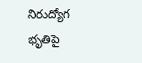నిరుద్యోగ భృతిపై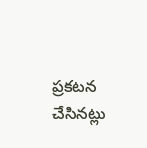ప్రకటన చేసినట్లు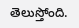తెలుస్తోంది.